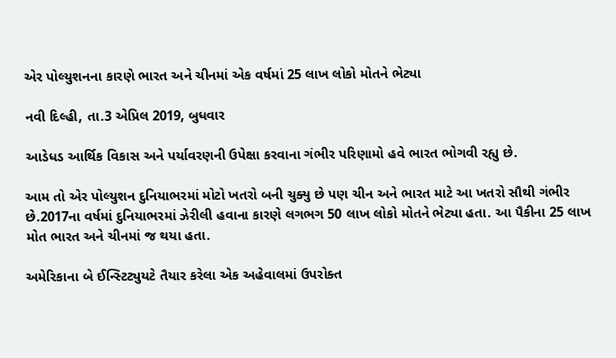એર પોલ્યુશનના કારણે ભારત અને ચીનમાં એક વર્ષમાં 25 લાખ લોકો મોતને ભેટ્યા

નવી દિલ્હી, તા.3 એપ્રિલ 2019, બુધવાર

આડેધડ આર્થિક વિકાસ અને પર્યાવરણની ઉપેક્ષા કરવાના ગંભીર પરિણામો હવે ભારત ભોગવી રહ્યુ છે.

આમ તો એર પોલ્યુશન દુનિયાભરમાં મોટો ખતરો બની ચુક્યુ છે પણ ચીન અને ભારત માટે આ ખતરો સૌથી ગંભીર છે.2017ના વર્ષમાં દુનિયાભરમાં ઝેરીલી હવાના કારણે લગભગ 50 લાખ લોકો મોતને ભેટ્યા હતા. આ પૈકીના 25 લાખ મોત ભારત અને ચીનમાં જ થયા હતા.

અમેરિકાના બે ઈન્સ્ટિટ્યુયટે તૈયાર કરેલા એક અહેવાલમાં ઉપરોક્ત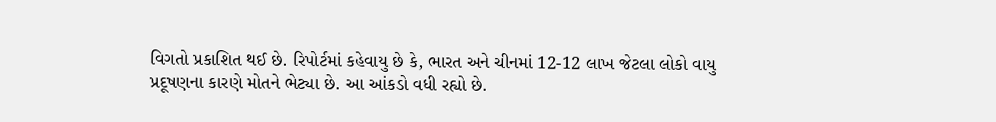વિગતો પ્રકાશિત થઈ છે. રિપોર્ટમાં કહેવાયુ છે કે, ભારત અને ચીનમાં 12-12 લાખ જેટલા લોકો વાયુ પ્રદૂષણના કારણે મોતને ભેટ્યા છે. આ આંકડો વધી રહ્યો છે.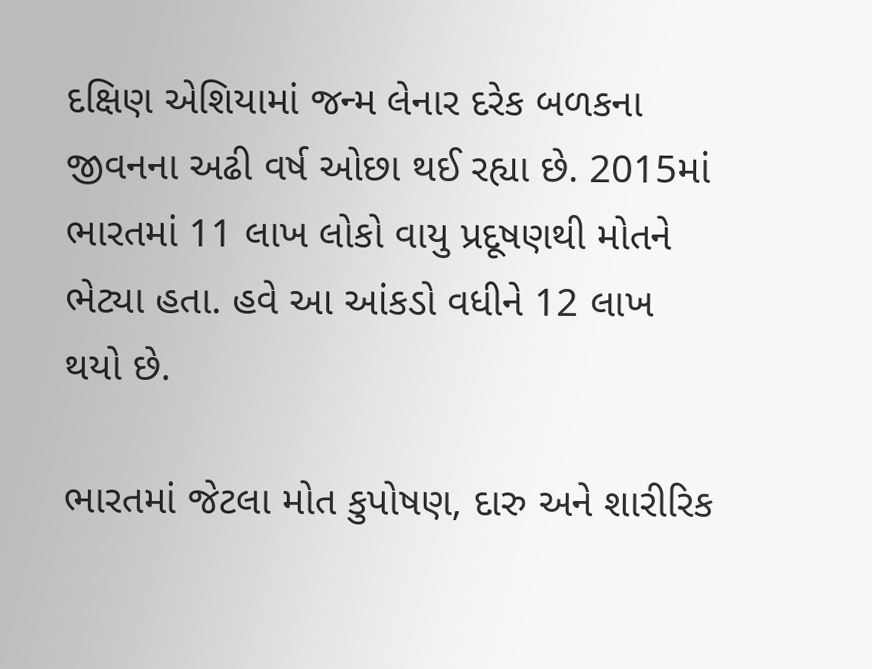દક્ષિણ એશિયામાં જન્મ લેનાર દરેક બળકના જીવનના અઢી વર્ષ ઓછા થઈ રહ્યા છે. 2015માં ભારતમાં 11 લાખ લોકો વાયુ પ્રદૂષણથી મોતને ભેટ્યા હતા. હવે આ આંકડો વધીને 12 લાખ થયો છે.

ભારતમાં જેટલા મોત કુપોષણ, દારુ અને શારીરિક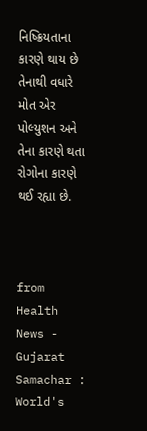નિષ્ક્રિયતાના કારણે થાય છે તેનાથી વધારે મોત એર પોલ્યુશન અને તેના કારણે થતા રોગોના કારણે થઈ રહ્યા છે.



from Health News - Gujarat Samachar : World's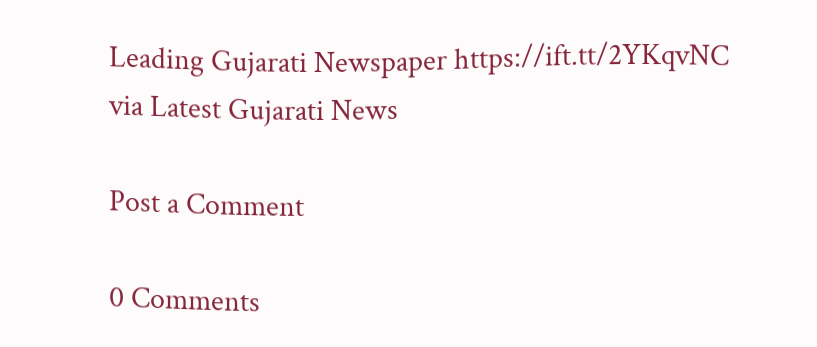Leading Gujarati Newspaper https://ift.tt/2YKqvNC
via Latest Gujarati News

Post a Comment

0 Comments